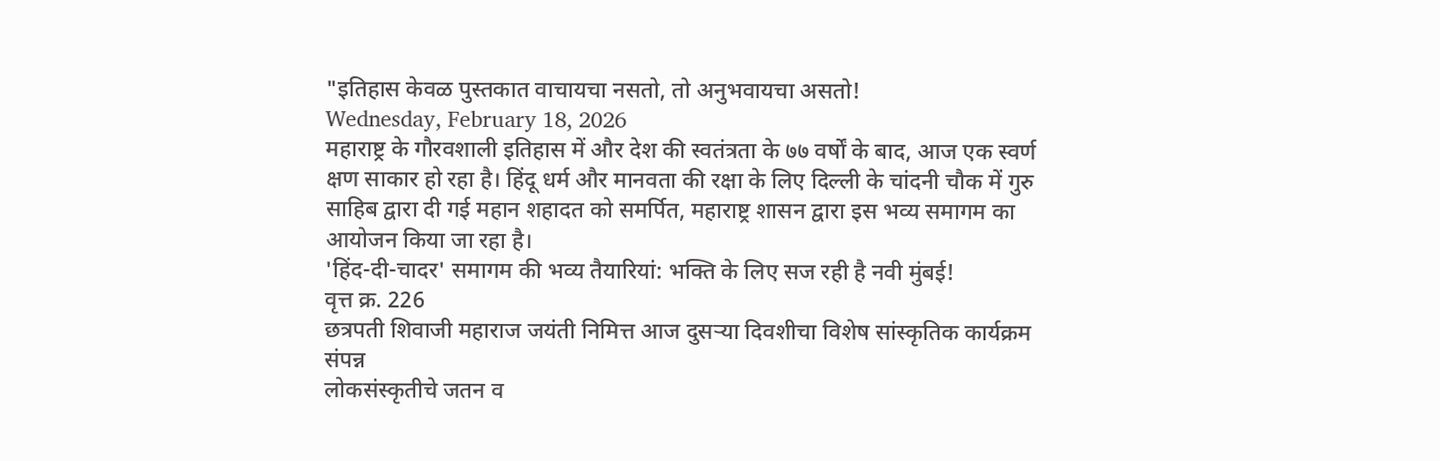"इतिहास केवळ पुस्तकात वाचायचा नसतो, तो अनुभवायचा असतो!
Wednesday, February 18, 2026
महाराष्ट्र के गौरवशाली इतिहास में और देश की स्वतंत्रता के ७७ वर्षों के बाद, आज एक स्वर्ण क्षण साकार हो रहा है। हिंदू धर्म और मानवता की रक्षा के लिए दिल्ली के चांदनी चौक में गुरु साहिब द्वारा दी गई महान शहादत को समर्पित, महाराष्ट्र शासन द्वारा इस भव्य समागम का आयोजन किया जा रहा है।
'हिंद-दी-चादर' समागम की भव्य तैयारियां: भक्ति के लिए सज रही है नवी मुंबई!
वृत्त क्र. 226
छत्रपती शिवाजी महाराज जयंती निमित्त आज दुसऱ्या दिवशीचा विशेष सांस्कृतिक कार्यक्रम संपन्न
लोकसंस्कृतीचे जतन व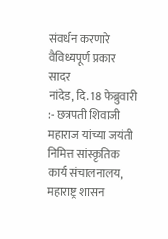संवर्धन करणारे वैविध्यपूर्ण प्रकार सादर
नांदेड, दि. 18 फेब्रुवारी :- छत्रपती शिवाजी महाराज यांच्या जयंती निमित्त सांस्कृतिक कार्य संचालनालय, महाराष्ट्र शासन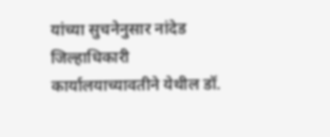यांच्या सुचनेनुसार नांदेड जिल्हाधिकारी कार्यालयाच्यावतीने येथील डॉ.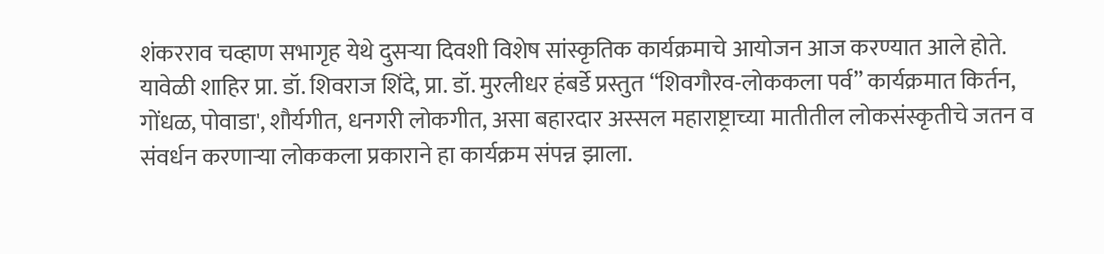शंकरराव चव्हाण सभागृह येथे दुसऱ्या दिवशी विशेष सांस्कृतिक कार्यक्रमाचे आयोजन आज करण्यात आले होते.
यावेळी शाहिर प्रा. डॉ. शिवराज शिंदे, प्रा. डॉ. मुरलीधर हंबर्डे प्रस्तुत “शिवगौरव-लोककला पर्व” कार्यक्रमात किर्तन, गोंधळ, पोवाडा', शौर्यगीत, धनगरी लोकगीत, असा बहारदार अस्सल महाराष्ट्राच्या मातीतील लोकसंस्कृतीचे जतन व संवर्धन करणाऱ्या लोककला प्रकाराने हा कार्यक्रम संपन्न झाला.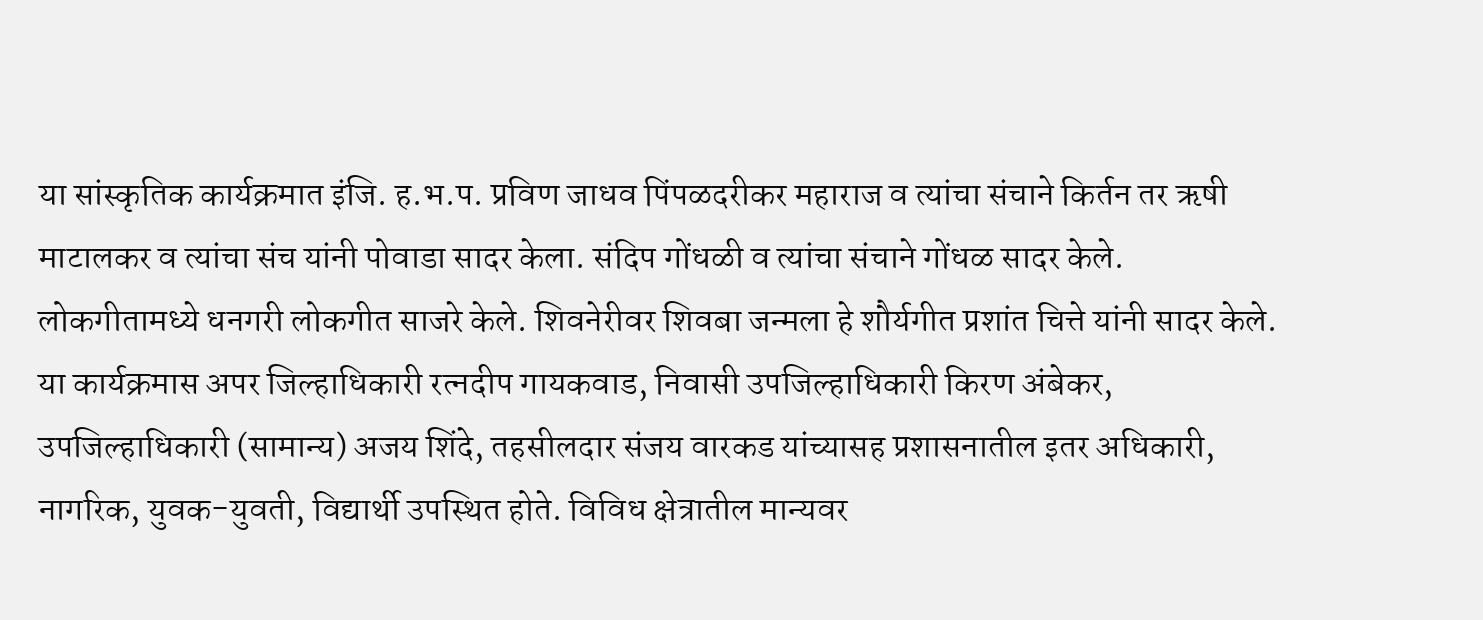या सांस्कृतिक कार्यक्रमात इंजि. ह.भ.प. प्रविण जाधव पिंपळदरीकर महाराज व त्यांचा संचाने किर्तन तर ऋषी माटालकर व त्यांचा संच यांनी पोवाडा सादर केला. संदिप गोंधळी व त्यांचा संचाने गोंधळ सादर केले. लोकगीतामध्ये धनगरी लोकगीत साजरे केले. शिवनेरीवर शिवबा जन्मला हे शौर्यगीत प्रशांत चित्ते यांनी सादर केले.
या कार्यक्रमास अपर जिल्हाधिकारी रत्नदीप गायकवाड, निवासी उपजिल्हाधिकारी किरण अंबेकर, उपजिल्हाधिकारी (सामान्य) अजय शिंदे, तहसीलदार संजय वारकड यांच्यासह प्रशासनातील इतर अधिकारी, नागरिक, युवक-युवती, विद्यार्थी उपस्थित होते. विविध क्षेत्रातील मान्यवर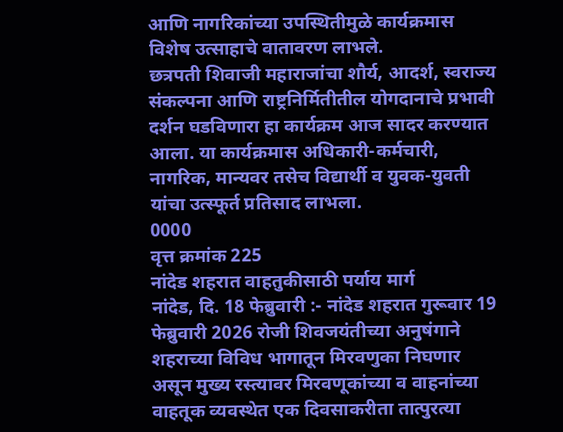आणि नागरिकांच्या उपस्थितीमुळे कार्यक्रमास विशेष उत्साहाचे वातावरण लाभले.
छत्रपती शिवाजी महाराजांचा शौर्य, आदर्श, स्वराज्य संकल्पना आणि राष्ट्रनिर्मितीतील योगदानाचे प्रभावी दर्शन घडविणारा हा कार्यक्रम आज सादर करण्यात आला. या कार्यक्रमास अधिकारी-कर्मचारी, नागरिक, मान्यवर तसेच विद्यार्थी व युवक-युवती यांचा उत्स्फूर्त प्रतिसाद लाभला.
0000
वृत्त क्रमांक 225
नांदेड शहरात वाहतुकीसाठी पर्याय मार्ग
नांदेड, दि. 18 फेब्रुवारी :- नांदेड शहरात गुरूवार 19 फेब्रुवारी 2026 रोजी शिवजयंतीच्या अनुषंगाने शहराच्या विविध भागातून मिरवणुका निघणार असून मुख्य रस्त्यावर मिरवणूकांच्या व वाहनांच्या वाहतूक व्यवस्थेत एक दिवसाकरीता तात्पुरत्या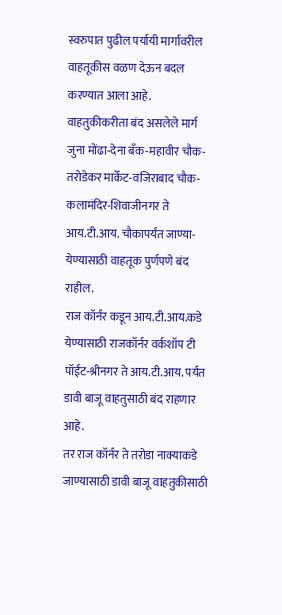स्वरुपात पुढील पर्यायी मार्गावरील वाहतूकीस वळण देऊन बदल करण्यात आला आहे.
वाहतुकीकरीता बंद असलेले मार्ग
जुना मोंढा-देना बँक-महावीर चौक-तरोडेकर मार्केट-वजिराबाद चौक-कलामंदिर-शिवाजीनगर ते आय.टी.आय. चौकापर्यंत जाण्या-येण्यासाठी वाहतूक पुर्णपणे बंद राहील.
राज कॉर्नर कडून आय.टी.आय.कडे येण्यासाठी राजकॉर्नर वर्कशॉप टी पॉईंट-श्रीनगर ते आय.टी.आय. पर्यंत डावी बाजू वाहतुसाठी बंद राहणार आहे.
तर राज कॉर्नर ते तरोडा नाक्याकडे जाण्यासाठी डावी बाजू वाहतुकीसाठी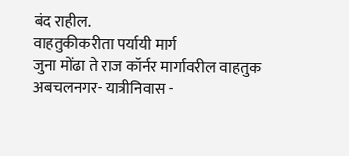बंद राहील.
वाहतुकीकरीता पर्यायी मार्ग
जुना मोंढा ते राज कॉर्नर मार्गावरील वाहतुक अबचलनगर- यात्रीनिवास -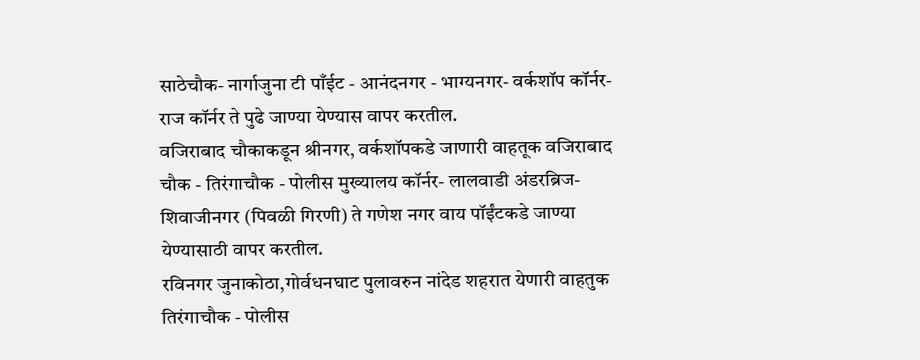साठेचौक- नार्गाजुना टी पाँईट - आनंदनगर - भाग्यनगर- वर्कशॉप कॉर्नर-राज कॉर्नर ते पुढे जाण्या येण्यास वापर करतील.
वजिराबाद चौकाकडून श्रीनगर, वर्कशॉपकडे जाणारी वाहतूक वजिराबाद चौक - तिरंगाचौक - पोलीस मुख्यालय कॉर्नर- लालवाडी अंडरब्रिज- शिवाजीनगर (पिवळी गिरणी) ते गणेश नगर वाय पॉईंटकडे जाण्या येण्यासाठी वापर करतील.
रविनगर जुनाकोठा,गोर्वधनघाट पुलावरुन नांदेड शहरात येणारी वाहतुक तिरंगाचौक - पोलीस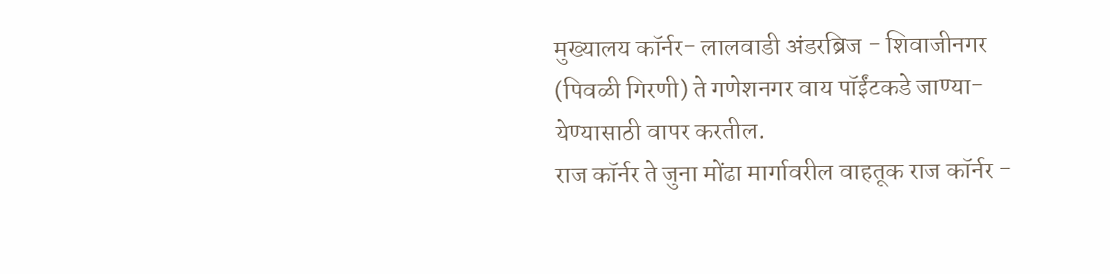मुख्यालय कॉर्नर- लालवाडी अंडरब्रिज - शिवाजीनगर (पिवळी गिरणी) ते गणेशनगर वाय पॉईंटकडे जाण्या-येण्यासाठी वापर करतील.
राज कॉर्नर ते जुना मोंढा मार्गावरील वाहतूक राज कॉर्नर -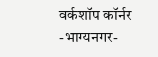वर्कशॉप कॉर्नर -भाग्यनगर-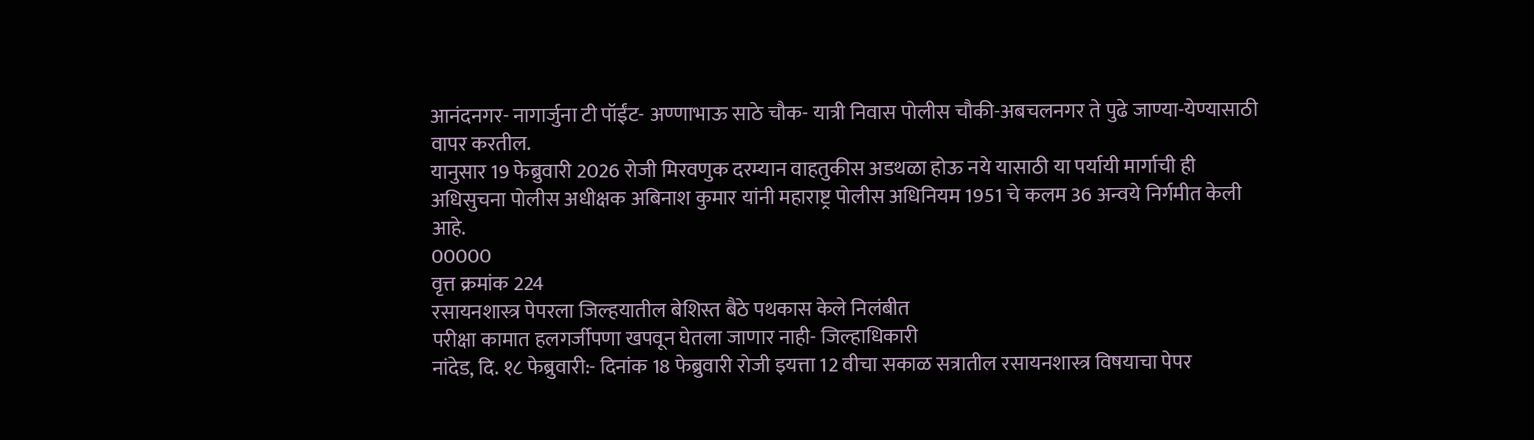आनंदनगर- नागार्जुना टी पॉईंट- अण्णाभाऊ साठे चौक- यात्री निवास पोलीस चौकी-अबचलनगर ते पुढे जाण्या-येण्यासाठी वापर करतील.
यानुसार 19 फेब्रुवारी 2026 रोजी मिरवणुक दरम्यान वाहतुकीस अडथळा होऊ नये यासाठी या पर्यायी मार्गाची ही अधिसुचना पोलीस अधीक्षक अबिनाश कुमार यांनी महाराष्ट्र पोलीस अधिनियम 1951 चे कलम 36 अन्वये निर्गमीत केली आहे.
00000
वृत्त क्रमांक 224
रसायनशास्त्र पेपरला जिल्हयातील बेशिस्त बैठे पथकास केले निलंबीत
परीक्षा कामात हलगर्जीपणा खपवून घेतला जाणार नाही- जिल्हाधिकारी
नांदेड, दि. १८ फेब्रुवारी:- दिनांक 18 फेब्रुवारी रोजी इयत्ता 12 वीचा सकाळ सत्रातील रसायनशास्त्र विषयाचा पेपर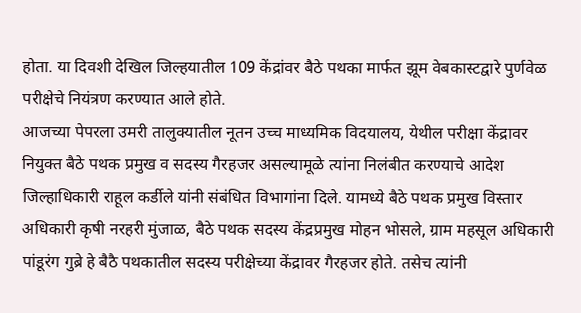होता. या दिवशी देखिल जिल्हयातील 109 केंद्रांवर बैठे पथका मार्फत झूम वेबकास्टद्वारे पुर्णवेळ परीक्षेचे नियंत्रण करण्यात आले होते.
आजच्या पेपरला उमरी तालुक्यातील नूतन उच्च माध्यमिक विदयालय, येथील परीक्षा केंद्रावर नियुक्त बैठे पथक प्रमुख व सदस्य गैरहजर असल्यामूळे त्यांना निलंबीत करण्याचे आदेश जिल्हाधिकारी राहूल कर्डीले यांनी संबंधित विभागांना दिले. यामध्ये बैठे पथक प्रमुख विस्तार अधिकारी कृषी नरहरी मुंजाळ, बैठे पथक सदस्य केंद्रप्रमुख मोहन भोसले, ग्राम महसूल अधिकारी पांडूरंग गुब्रे हे बैठै पथकातील सदस्य परीक्षेच्या केंद्रावर गैरहजर होते. तसेच त्यांनी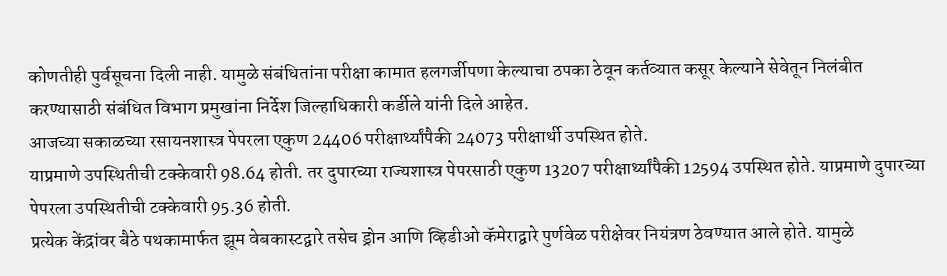कोणतीही पुर्वसूचना दिली नाही. यामुळे संबंधितांना परीक्षा कामात हलगर्जीपणा केल्याचा ठपका ठेवून कर्तव्यात कसूर केल्याने सेवेतून निलंबीत करण्यासाठी संबंधित विभाग प्रमुखांना निर्देश जिल्हाधिकारी कर्डीले यांनी दिले आहेत.
आजच्या सकाळच्या रसायनशास्त्र पेपरला एकुण 24406 परीक्षार्थ्यांपैकी 24073 परीक्षार्थी उपस्थित होते.
याप्रमाणे उपस्थितीची टक्केवारी 98.64 होती. तर दुपारच्या राज्यशास्त्र पेपरसाठी एकुण 13207 परीक्षार्थ्यांपैकी 12594 उपस्थित होते. याप्रमाणे दुपारच्या पेपरला उपस्थितीची टक्केवारी 95.36 होती.
प्रत्येक केंद्रांवर बैठे पथकामार्फत झूम वेबकास्टद्वारे तसेच ड्रोन आणि व्हिडीओ कॅमेराद्वारे पुर्णवेळ परीक्षेवर नियंत्रण ठेवण्यात आले होते. यामुळे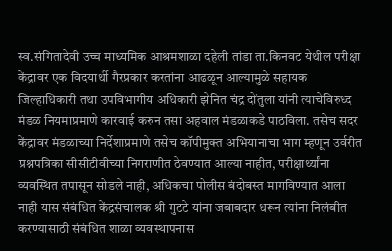स्व.संगितादेवी उच्च माध्यमिक आश्रमशाळा दहेली तांडा ता.किनवट येथील परीक्षा केंद्रावर एक विदयार्थी गैरप्रकार करतांना आढळून आल्यामुळे सहायक जिल्हाधिकारी तथा उपविभागीय अधिकारी झेनित चंद्र दोंतुला यांनी त्याचेविरुध्द मंडळ नियमाप्रमाणे कारवाई करुन तसा अहवाल मंडळाकडे पाठविला. तसेच सदर केंद्रावर मंडळाच्या निर्देशाप्रमाणे तसेच कॉपीमुक्त अभियानाचा भाग म्हणून उर्वरीत प्रश्नपत्रिका सीसीटीवीच्या निगराणीत ठेवण्यात आल्या नाहीत, परीक्षार्थ्यांना व्यवस्थित तपासून सोडले नाही, अधिकचा पोलीस बंदोबस्त मागविण्यात आला नाही यास संबंधित केंद्रसंचालक श्री गुटटे यांना जबाबदार धरून त्यांना निलंबीत करण्यासाठी संबंधित शाळा व्यवस्थापनास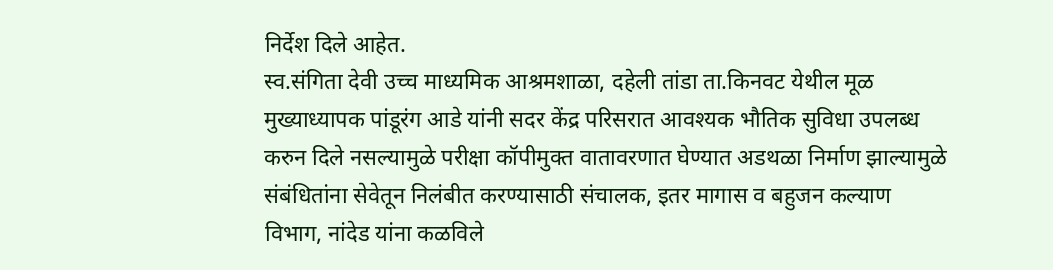निर्देश दिले आहेत.
स्व.संगिता देवी उच्च माध्यमिक आश्रमशाळा, दहेली तांडा ता.किनवट येथील मूळ मुख्याध्यापक पांडूरंग आडे यांनी सदर केंद्र परिसरात आवश्यक भौतिक सुविधा उपलब्ध करुन दिले नसल्यामुळे परीक्षा कॉपीमुक्त वातावरणात घेण्यात अडथळा निर्माण झाल्यामुळे संबंधितांना सेवेतून निलंबीत करण्यासाठी संचालक, इतर मागास व बहुजन कल्याण विभाग, नांदेड यांना कळविले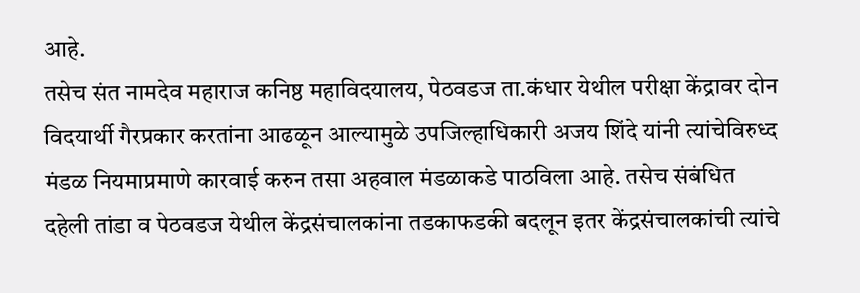आहे.
तसेच संत नामदेव महाराज कनिष्ठ महाविदयालय, पेठवडज ता.कंधार येथील परीक्षा केंद्रावर दोन विदयार्थी गैरप्रकार करतांना आढळून आल्यामुळे उपजिल्हाधिकारी अजय शिंदे यांनी त्यांचेविरुध्द मंडळ नियमाप्रमाणे कारवाई करुन तसा अहवाल मंडळाकडे पाठविला आहे. तसेच संबंधित दहेली तांडा व पेठवडज येथील केंद्रसंचालकांना तडकाफडकी बदलून इतर केंद्रसंचालकांची त्यांचे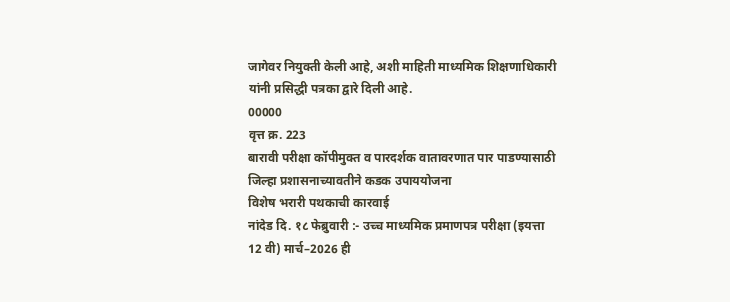जागेवर नियुक्ती केली आहे, अशी माहिती माध्यमिक शिक्षणाधिकारी यांनी प्रसिद्धी पत्रका द्वारे दिली आहे.
00000
वृत्त क्र. 223
बारावी परीक्षा कॉपीमुक्त व पारदर्शक वातावरणात पार पाडण्यासाठी जिल्हा प्रशासनाच्यावतीने कडक उपाययोजना
विशेष भरारी पथकाची कारवाई
नांदेड दि. १८ फेब्रुवारी :- उच्च माध्यमिक प्रमाणपत्र परीक्षा (इयत्ता 12 वी) मार्च–2026 ही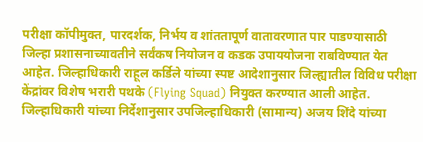परीक्षा कॉपीमुक्त, पारदर्शक, निर्भय व शांततापूर्ण वातावरणात पार पाडण्यासाठी जिल्हा प्रशासनाच्यावतीने सर्वंकष नियोजन व कडक उपाययोजना राबविण्यात येत आहेत. जिल्हाधिकारी राहूल कर्डिले यांच्या स्पष्ट आदेशानुसार जिल्ह्यातील विविध परीक्षा केंद्रांवर विशेष भरारी पथके (Flying Squad) नियुक्त करण्यात आली आहेत.
जिल्हाधिकारी यांच्या निर्देशानुसार उपजिल्हाधिकारी (सामान्य) अजय शिंदे यांच्या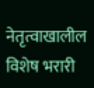नेतृत्वाखालील विशेष भरारी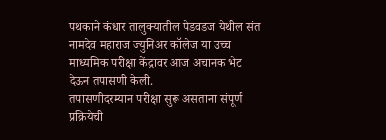पथकाने कंधार तालुक्यातील पेडवडज येथील संत नामदेव महाराज ज्युनिअर कॉलेज या उच्च माध्यमिक परीक्षा केंद्रावर आज अचानक भेट देऊन तपासणी केली.
तपासणीदरम्यान परीक्षा सुरू असताना संपूर्ण प्रक्रियेची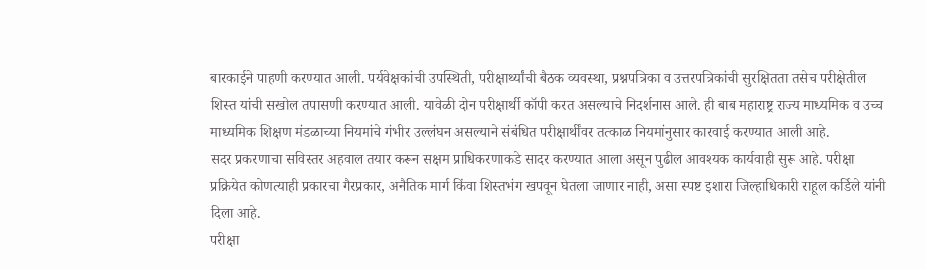बारकाईने पाहणी करण्यात आली. पर्यवेक्षकांची उपस्थिती, परीक्षार्थ्यांची बैठक व्यवस्था, प्रश्नपत्रिका व उत्तरपत्रिकांची सुरक्षितता तसेच परीक्षेतील शिस्त यांची सखोल तपासणी करण्यात आली. यावेळी दोन परीक्षार्थी कॉपी करत असल्याचे निदर्शनास आले. ही बाब महाराष्ट्र राज्य माध्यमिक व उच्च माध्यमिक शिक्षण मंडळाच्या नियमांचे गंभीर उल्लंघन असल्याने संबंधित परीक्षार्थींवर तत्काळ नियमांनुसार कारवाई करण्यात आली आहे.
सदर प्रकरणाचा सविस्तर अहवाल तयार करून सक्षम प्राधिकरणाकडे सादर करण्यात आला असून पुढील आवश्यक कार्यवाही सुरू आहे. परीक्षा प्रक्रियेत कोणत्याही प्रकारचा गैरप्रकार, अनैतिक मार्ग किंवा शिस्तभंग खपवून घेतला जाणार नाही, असा स्पष्ट इशारा जिल्हाधिकारी राहूल कर्डिले यांनी दिला आहे.
परीक्षा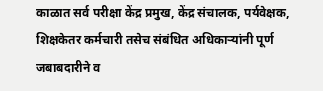काळात सर्व परीक्षा केंद्र प्रमुख, केंद्र संचालक, पर्यवेक्षक, शिक्षकेतर कर्मचारी तसेच संबंधित अधिकाऱ्यांनी पूर्ण जबाबदारीने व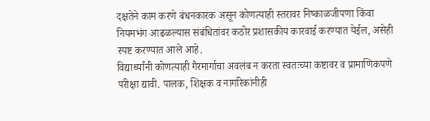दक्षतेने काम करणे बंधनकारक असून कोणत्याही स्तरावर निष्काळजीपणा किंवा नियमभंग आढळल्यास संबंधितांवर कठोर प्रशासकीय कारवाई करण्यात येईल, असेही स्पष्ट करण्यात आले आहे.
विद्यार्थ्यांनी कोणत्याही गैरमार्गाचा अवलंब न करता स्वतःच्या कष्टावर व प्रामाणिकपणे परीक्षा द्यावी. पालक, शिक्षक व नागरिकांनीही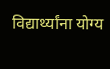विद्यार्थ्यांना योग्य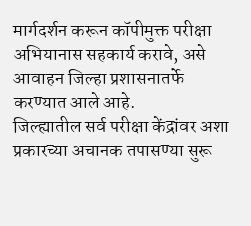मार्गदर्शन करून कॉपीमुक्त परीक्षा अभियानास सहकार्य करावे, असे आवाहन जिल्हा प्रशासनातर्फे करण्यात आले आहे.
जिल्ह्यातील सर्व परीक्षा केंद्रांवर अशा प्रकारच्या अचानक तपासण्या सुरू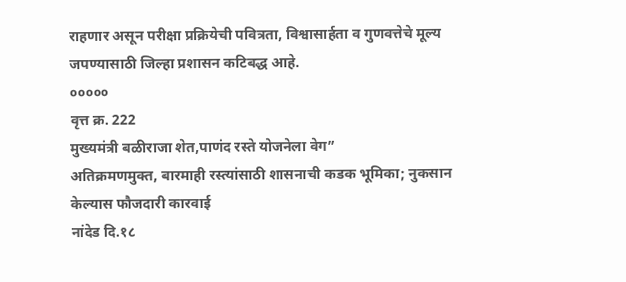राहणार असून परीक्षा प्रक्रियेची पवित्रता, विश्वासार्हता व गुणवत्तेचे मूल्य जपण्यासाठी जिल्हा प्रशासन कटिबद्ध आहे.
०००००
वृत्त क्र. 222
मुख्यमंत्री बळीराजा शेत,पाणंद रस्ते योजनेला वेग”
अतिक्रमणमुक्त, बारमाही रस्त्यांसाठी शासनाची कडक भूमिका; नुकसान केल्यास फौजदारी कारवाई
नांदेड दि.१८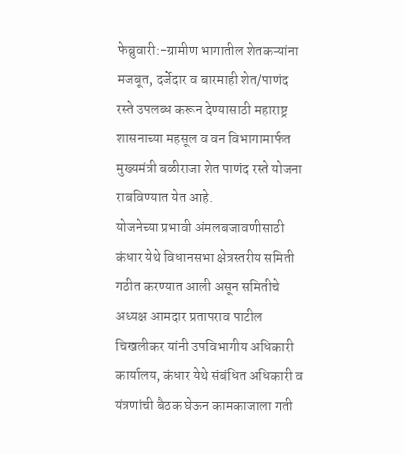फेब्रुवारी:-ग्रामीण भागातील शेतकऱ्यांना मजबूत, दर्जेदार व बारमाही शेत/पाणंद रस्ते उपलब्ध करून देण्यासाठी महाराष्ट्र शासनाच्या महसूल व वन विभागामार्फत मुख्यमंत्री बळीराजा शेत पाणंद रस्ते योजना राबविण्यात येत आहे.
योजनेच्या प्रभावी अंमलबजावणीसाठी कंधार येथे विधानसभा क्षेत्रस्तरीय समिती गठीत करण्यात आली असून समितीचे अध्यक्ष आमदार प्रतापराव पाटील चिखलीकर यांनी उपविभागीय अधिकारी कार्यालय, कंधार येथे संबंधित अधिकारी व यंत्रणांची बैठक घेऊन कामकाजाला गती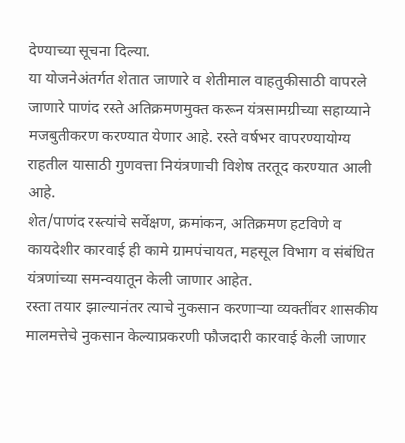देण्याच्या सूचना दिल्या.
या योजनेअंतर्गत शेतात जाणारे व शेतीमाल वाहतुकीसाठी वापरले जाणारे पाणंद रस्ते अतिक्रमणमुक्त करून यंत्रसामग्रीच्या सहाय्याने मजबुतीकरण करण्यात येणार आहे. रस्ते वर्षभर वापरण्यायोग्य राहतील यासाठी गुणवत्ता नियंत्रणाची विशेष तरतूद करण्यात आली आहे.
शेत/पाणंद रस्त्यांचे सर्वेक्षण, क्रमांकन, अतिक्रमण हटविणे व कायदेशीर कारवाई ही कामे ग्रामपंचायत, महसूल विभाग व संबंधित यंत्रणांच्या समन्वयातून केली जाणार आहेत.
रस्ता तयार झाल्यानंतर त्याचे नुकसान करणाऱ्या व्यक्तींवर शासकीय मालमत्तेचे नुकसान केल्याप्रकरणी फौजदारी कारवाई केली जाणार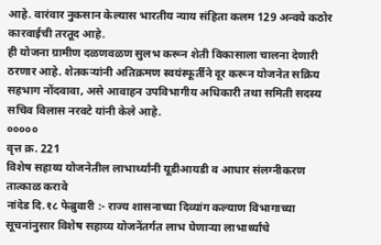आहे. वारंवार नुकसान केल्यास भारतीय न्याय संहिता कलम 129 अन्वये कठोर कारवाईची तरतूद आहे.
ही योजना ग्रामीण दळणवळण सुलभ करून शेती विकासाला चालना देणारी ठरणार आहे. शेतकऱ्यांनी अतिक्रमण स्वयंस्फूर्तीने दूर करून योजनेत सक्रिय सहभाग नोंदवावा, असे आवाहन उपविभागीय अधिकारी तथा समिती सदस्य सचिव विलास नरवटे यांनी केले आहे.
०००००
वृत्त क्र. 221
विशेष सहाय्य योजनेतील लाभार्थ्यांनी यूडीआयडी व आधार संलग्नीकरण तात्काळ करावे
नांदेड दि.१८ फेब्रुवारी :- राज्य शासनाच्या दिव्यांग कल्याण विभागाच्या सूचनांनुसार विशेष सहाय्य योजनेंतर्गत लाभ घेणाऱ्या लाभार्थ्यांचे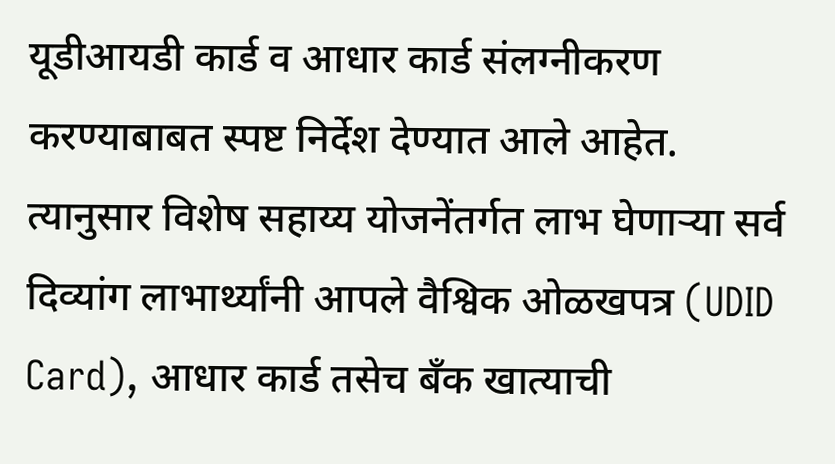यूडीआयडी कार्ड व आधार कार्ड संलग्नीकरण करण्याबाबत स्पष्ट निर्देश देण्यात आले आहेत.
त्यानुसार विशेष सहाय्य योजनेंतर्गत लाभ घेणाऱ्या सर्व दिव्यांग लाभार्थ्यांनी आपले वैश्विक ओळखपत्र (UDID Card), आधार कार्ड तसेच बँक खात्याची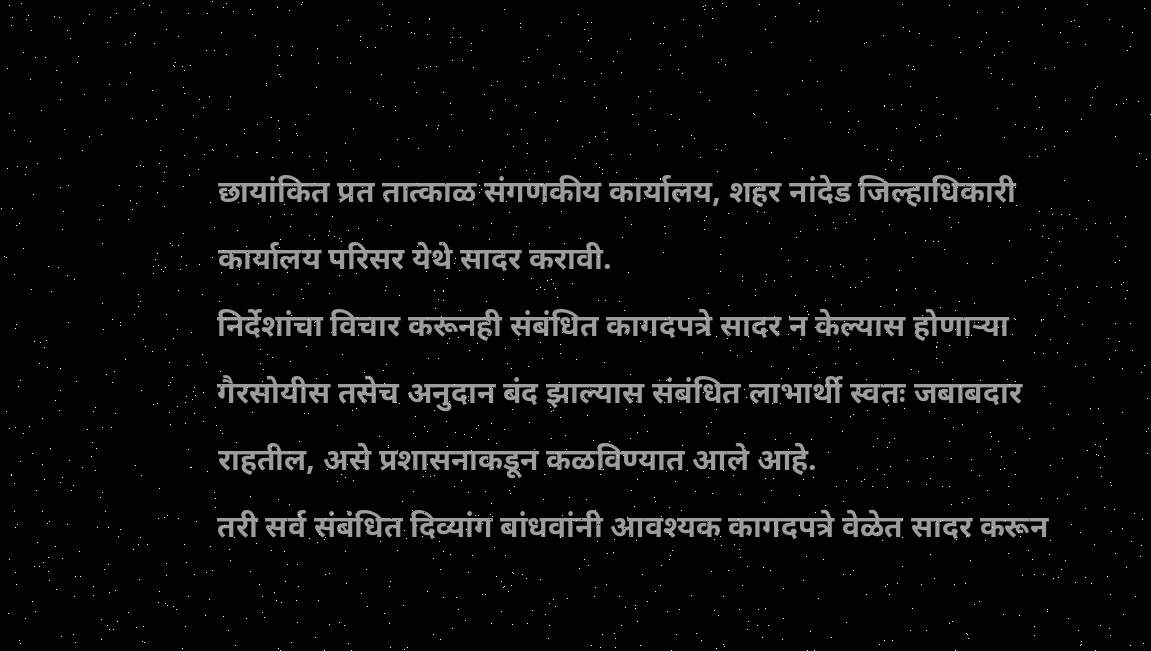छायांकित प्रत तात्काळ संगणकीय कार्यालय, शहर नांदेड जिल्हाधिकारी कार्यालय परिसर येथे सादर करावी.
निर्देशांचा विचार करूनही संबंधित कागदपत्रे सादर न केल्यास होणाऱ्या गैरसोयीस तसेच अनुदान बंद झाल्यास संबंधित लाभार्थी स्वतः जबाबदार राहतील, असे प्रशासनाकडून कळविण्यात आले आहे.
तरी सर्व संबंधित दिव्यांग बांधवांनी आवश्यक कागदपत्रे वेळेत सादर करून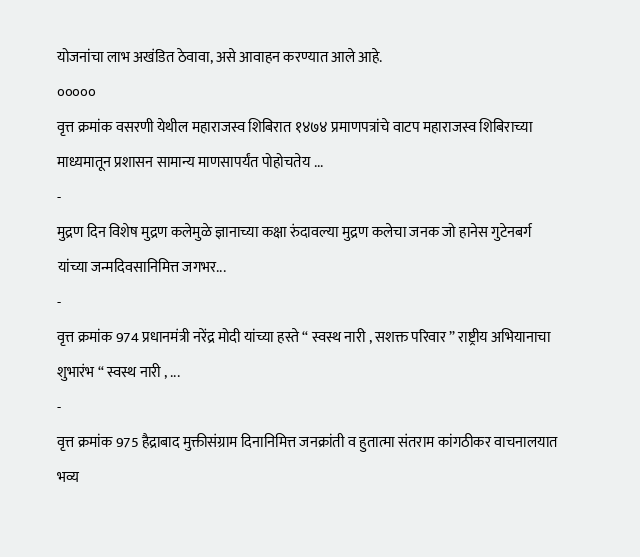योजनांचा लाभ अखंडित ठेवावा, असे आवाहन करण्यात आले आहे.
०००००
वृत्त क्रमांक वसरणी येथील महाराजस्व शिबिरात १४७४ प्रमाणपत्रांचे वाटप महाराजस्व शिबिराच्या माध्यमातून प्रशासन सामान्य माणसापर्यंत पोहोचतेय ...
-
मुद्रण दिन विशेष मुद्रण कलेमुळे ज्ञानाच्या कक्षा रुंदावल्या मुद्रण कलेचा जनक जो हानेस गुटेनबर्ग यांच्या जन्मदिवसानिमित्त जगभर...
-
वृत्त क्रमांक 974 प्रधानमंत्री नरेंद्र मोदी यांच्या हस्ते “ स्वस्थ नारी , सशक्त परिवार ” राष्ट्रीय अभियानाचा शुभारंभ “ स्वस्थ नारी , ...
-
वृत्त क्रमांक 975 हैद्राबाद मुक्तीसंग्राम दिनानिमित्त जनक्रांती व हुतात्मा संतराम कांगठीकर वाचनालयात भव्य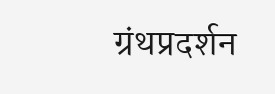ग्रंथप्रदर्शन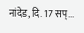नांदेड, दि. 17 सप्...